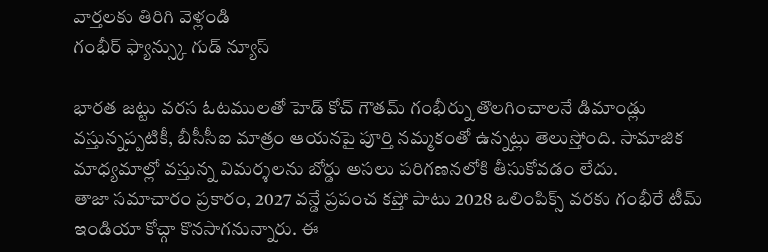వార్తలకు తిరిగి వెళ్లండి
గంభీర్ ఫ్యాన్స్కు గుడ్ న్యూస్

భారత జట్టు వరస ఓటములతో హెడ్ కోచ్ గౌతమ్ గంభీర్ను తొలగించాలనే డిమాండ్లు వస్తున్నప్పటికీ, బీసీసీఐ మాత్రం ఆయనపై పూర్తి నమ్మకంతో ఉన్నట్లు తెలుస్తోంది. సామాజిక మాధ్యమాల్లో వస్తున్న విమర్శలను బోర్డు అసలు పరిగణనలోకి తీసుకోవడం లేదు.
తాజా సమాచారం ప్రకారం, 2027 వన్డే ప్రపంచ కప్తో పాటు 2028 ఒలింపిక్స్ వరకు గంభీరే టీమ్ ఇండియా కోచ్గా కొనసాగనున్నారు. ఈ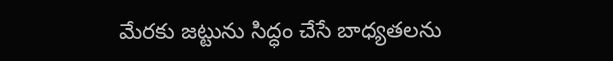మేరకు జట్టును సిద్ధం చేసే బాధ్యతలను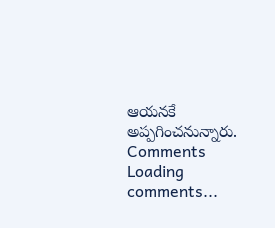ఆయనకే అప్పగించనున్నారు.
Comments
Loading comments...